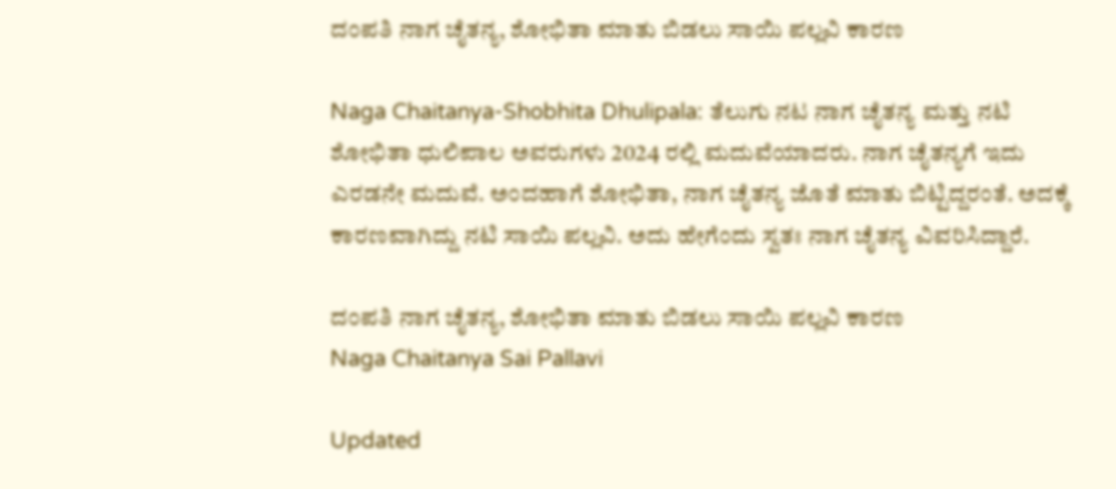ದಂಪತಿ ನಾಗ ಚೈತನ್ಯ, ಶೋಭಿತಾ ಮಾತು ಬಿಡಲು ಸಾಯಿ ಪಲ್ಲವಿ ಕಾರಣ

Naga Chaitanya-Shobhita Dhulipala: ತೆಲುಗು ನಟ ನಾಗ ಚೈತನ್ಯ ಮತ್ತು ನಟಿ ಶೋಭಿತಾ ಧುಲಿಪಾಲ ಅವರುಗಳು 2024 ರಲ್ಲಿ ಮದುವೆಯಾದರು. ನಾಗ ಚೈತನ್ಯಗೆ ಇದು ಎರಡನೇ ಮದುವೆ. ಅಂದಹಾಗೆ ಶೋಭಿತಾ, ನಾಗ ಚೈತನ್ಯ ಜೊತೆ ಮಾತು ಬಿಟ್ಟಿದ್ದರಂತೆ. ಅದಕ್ಕೆ ಕಾರಣವಾಗಿದ್ದು ನಟಿ ಸಾಯಿ ಪಲ್ಲವಿ. ಅದು ಹೇಗೆಂದು ಸ್ವತಃ ನಾಗ ಚೈತನ್ಯ ವಿವರಿಸಿದ್ದಾರೆ.

ದಂಪತಿ ನಾಗ ಚೈತನ್ಯ, ಶೋಭಿತಾ ಮಾತು ಬಿಡಲು ಸಾಯಿ ಪಲ್ಲವಿ ಕಾರಣ
Naga Chaitanya Sai Pallavi

Updated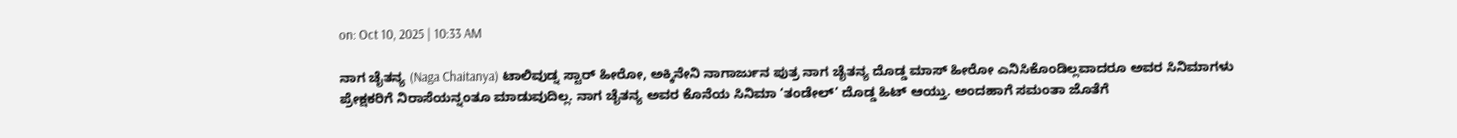on: Oct 10, 2025 | 10:33 AM

ನಾಗ ಚೈತನ್ಯ (Naga Chaitanya) ಟಾಲಿವುಡ್ನ ಸ್ಟಾರ್ ಹೀರೋ, ಅಕ್ಕಿನೇನಿ ನಾಗಾರ್ಜುನ ಪುತ್ರ ನಾಗ ಚೈತನ್ಯ ದೊಡ್ಡ ಮಾಸ್ ಹೀರೋ ಎನಿಸಿಕೊಂಡಿಲ್ಲವಾದರೂ ಅವರ ಸಿನಿಮಾಗಳು ಪ್ರೇಕ್ಷಕರಿಗೆ ನಿರಾಸೆಯನ್ನಂತೂ ಮಾಡುವುದಿಲ್ಲ. ನಾಗ ಚೈತನ್ಯ ಅವರ ಕೊನೆಯ ಸಿನಿಮಾ ‘ತಂಡೇಲ್’ ದೊಡ್ಡ ಹಿಟ್ ಆಯ್ತು. ಅಂದಹಾಗೆ ಸಮಂತಾ ಜೊತೆಗೆ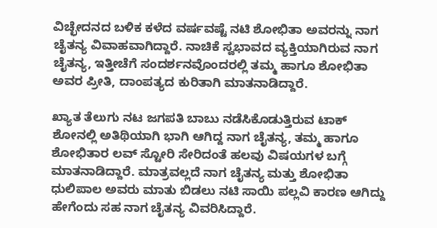ವಿಚ್ಛೇದನದ ಬಳಿಕ ಕಳೆದ ವರ್ಷವಷ್ಟೆ ನಟಿ ಶೋಭಿತಾ ಅವರನ್ನು ನಾಗ ಚೈತನ್ಯ ವಿವಾಹವಾಗಿದ್ದಾರೆ. ನಾಚಿಕೆ ಸ್ವಭಾವದ ವ್ಯಕ್ತಿಯಾಗಿರುವ ನಾಗ ಚೈತನ್ಯ, ಇತ್ತೀಚೆಗೆ ಸಂದರ್ಶನವೊಂದರಲ್ಲಿ ತಮ್ಮ ಹಾಗೂ ಶೋಭಿತಾ ಅವರ ಪ್ರೀತಿ, ದಾಂಪತ್ಯದ ಕುರಿತಾಗಿ ಮಾತನಾಡಿದ್ದಾರೆ.

ಖ್ಯಾತ ತೆಲುಗು ನಟ ಜಗಪತಿ ಬಾಬು ನಡೆಸಿಕೊಡುತ್ತಿರುವ ಟಾಕ್ ಶೋನಲ್ಲಿ ಅತಿಥಿಯಾಗಿ ಭಾಗಿ ಆಗಿದ್ದ ನಾಗ ಚೈತನ್ಯ, ತಮ್ಮ ಹಾಗೂ ಶೋಭಿತಾರ ಲವ್ ಸ್ಟೋರಿ ಸೇರಿದಂತೆ ಹಲವು ವಿಷಯಗಳ ಬಗ್ಗೆ ಮಾತನಾಡಿದ್ದಾರೆ. ಮಾತ್ರವಲ್ಲದೆ ನಾಗ ಚೈತನ್ಯ ಮತ್ತು ಶೋಭಿತಾ ಧುಲಿಪಾಲ ಅವರು ಮಾತು ಬಿಡಲು ನಟಿ ಸಾಯಿ ಪಲ್ಲವಿ ಕಾರಣ ಆಗಿದ್ದು ಹೇಗೆಂದು ಸಹ ನಾಗ ಚೈತನ್ಯ ವಿವರಿಸಿದ್ದಾರೆ.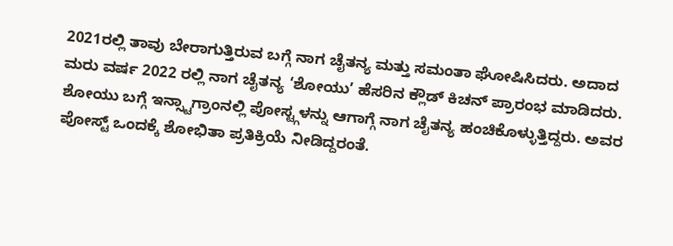2021ರಲ್ಲಿ ತಾವು ಬೇರಾಗುತ್ತಿರುವ ಬಗ್ಗೆ ನಾಗ ಚೈತನ್ಯ ಮತ್ತು ಸಮಂತಾ ಘೋಷಿಸಿದರು. ಅದಾದ ಮರು ವರ್ಷ 2022 ರಲ್ಲಿ ನಾಗ ಚೈತನ್ಯ ‘ಶೋಯು’ ಹೆಸರಿನ ಕ್ಲೌಡ್ ಕಿಚನ್ ಪ್ರಾರಂಭ ಮಾಡಿದರು. ಶೋಯು ಬಗ್ಗೆ ಇನ್ಸ್ಟಾಗ್ರಾಂನಲ್ಲಿ ಪೋಸ್ಟ್ಗಳನ್ನು ಆಗಾಗ್ಗೆ ನಾಗ ಚೈತನ್ಯ ಹಂಚಿಕೊಳ್ಳುತ್ತಿದ್ದರು. ಅವರ ಪೋಸ್ಟ್ ಒಂದಕ್ಕೆ ಶೋಭಿತಾ ಪ್ರತಿಕ್ರಿಯೆ ನೀಡಿದ್ದರಂತೆ.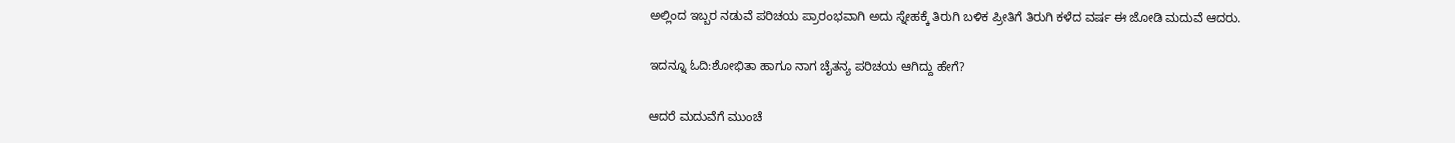ಅಲ್ಲಿಂದ ಇಬ್ಬರ ನಡುವೆ ಪರಿಚಯ ಪ್ರಾರಂಭವಾಗಿ ಅದು ಸ್ನೇಹಕ್ಕೆ ತಿರುಗಿ ಬಳಿಕ ಪ್ರೀತಿಗೆ ತಿರುಗಿ ಕಳೆದ ವರ್ಷ ಈ ಜೋಡಿ ಮದುವೆ ಆದರು.

ಇದನ್ನೂ ಓದಿ:ಶೋಭಿತಾ ಹಾಗೂ ನಾಗ ಚೈತನ್ಯ ಪರಿಚಯ ಆಗಿದ್ದು ಹೇಗೆ?

ಆದರೆ ಮದುವೆಗೆ ಮುಂಚೆ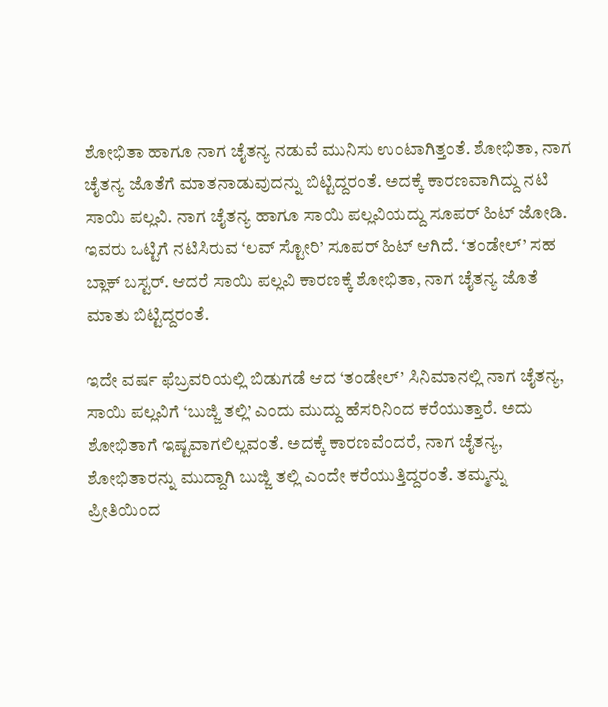ಶೋಭಿತಾ ಹಾಗೂ ನಾಗ ಚೈತನ್ಯ ನಡುವೆ ಮುನಿಸು ಉಂಟಾಗಿತ್ತಂತೆ. ಶೋಭಿತಾ, ನಾಗ ಚೈತನ್ಯ ಜೊತೆಗೆ ಮಾತನಾಡುವುದನ್ನು ಬಿಟ್ಟಿದ್ದರಂತೆ. ಅದಕ್ಕೆ ಕಾರಣವಾಗಿದ್ದು ನಟಿ ಸಾಯಿ ಪಲ್ಲವಿ. ನಾಗ ಚೈತನ್ಯ ಹಾಗೂ ಸಾಯಿ ಪಲ್ಲವಿಯದ್ದು ಸೂಪರ್ ಹಿಟ್ ಜೋಡಿ. ಇವರು ಒಟ್ಟಿಗೆ ನಟಿಸಿರುವ ‘ಲವ್ ಸ್ಟೋರಿ’ ಸೂಪರ್ ಹಿಟ್ ಆಗಿದೆ. ‘ತಂಡೇಲ್’ ಸಹ ಬ್ಲಾಕ್ ಬಸ್ಟರ್. ಆದರೆ ಸಾಯಿ ಪಲ್ಲವಿ ಕಾರಣಕ್ಕೆ ಶೋಭಿತಾ, ನಾಗ ಚೈತನ್ಯ ಜೊತೆ ಮಾತು ಬಿಟ್ಟಿದ್ದರಂತೆ.

ಇದೇ ವರ್ಷ ಫೆಬ್ರವರಿಯಲ್ಲಿ ಬಿಡುಗಡೆ ಆದ ‘ತಂಡೇಲ್’ ಸಿನಿಮಾನಲ್ಲಿ ನಾಗ ಚೈತನ್ಯ, ಸಾಯಿ ಪಲ್ಲವಿಗೆ ‘ಬುಜ್ಜಿ ತಲ್ಲಿ’ ಎಂದು ಮುದ್ದು ಹೆಸರಿನಿಂದ ಕರೆಯುತ್ತಾರೆ. ಅದು ಶೋಭಿತಾಗೆ ಇಷ್ಟವಾಗಲಿಲ್ಲವಂತೆ. ಅದಕ್ಕೆ ಕಾರಣವೆಂದರೆ, ನಾಗ ಚೈತನ್ಯ, ಶೋಭಿತಾರನ್ನು ಮುದ್ದಾಗಿ ಬುಜ್ಜಿ ತಲ್ಲಿ ಎಂದೇ ಕರೆಯುತ್ತಿದ್ದರಂತೆ. ತಮ್ಮನ್ನು ಪ್ರೀತಿಯಿಂದ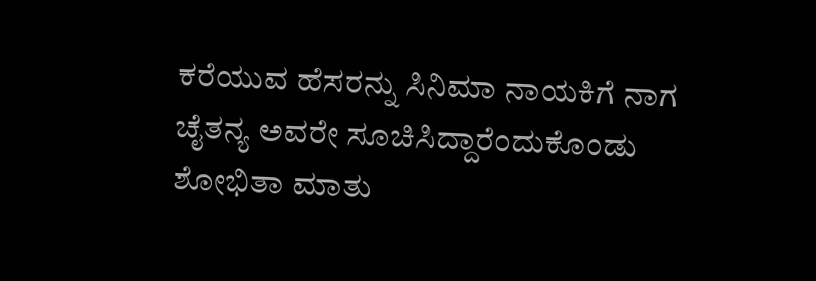ಕರೆಯುವ ಹೆಸರನ್ನು ಸಿನಿಮಾ ನಾಯಕಿಗೆ ನಾಗ ಚೈತನ್ಯ ಅವರೇ ಸೂಚಿಸಿದ್ದಾರೆಂದುಕೊಂಡು ಶೋಭಿತಾ ಮಾತು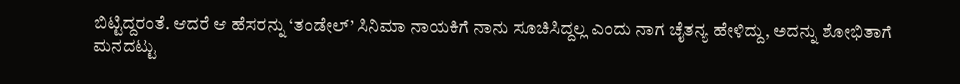ಬಿಟ್ಟಿದ್ದರಂತೆ. ಆದರೆ ಆ ಹೆಸರನ್ನು ‘ತಂಡೇಲ್’ ಸಿನಿಮಾ ನಾಯಕಿಗೆ ನಾನು ಸೂಚಿಸಿದ್ದಲ್ಲ ಎಂದು ನಾಗ ಚೈತನ್ಯ ಹೇಳಿದ್ದು, ಅದನ್ನು ಶೋಭಿತಾಗೆ ಮನದಟ್ಟು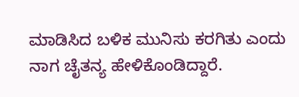ಮಾಡಿಸಿದ ಬಳಿಕ ಮುನಿಸು ಕರಗಿತು ಎಂದು ನಾಗ ಚೈತನ್ಯ ಹೇಳಿಕೊಂಡಿದ್ದಾರೆ.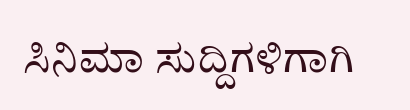ಸಿನಿಮಾ ಸುದ್ದಿಗಳಿಗಾಗಿ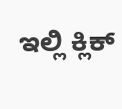ಇಲ್ಲಿ ಕ್ಲಿಕ್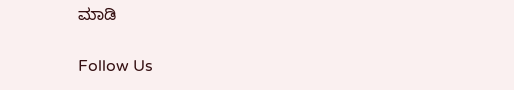ಮಾಡಿ

Follow Us